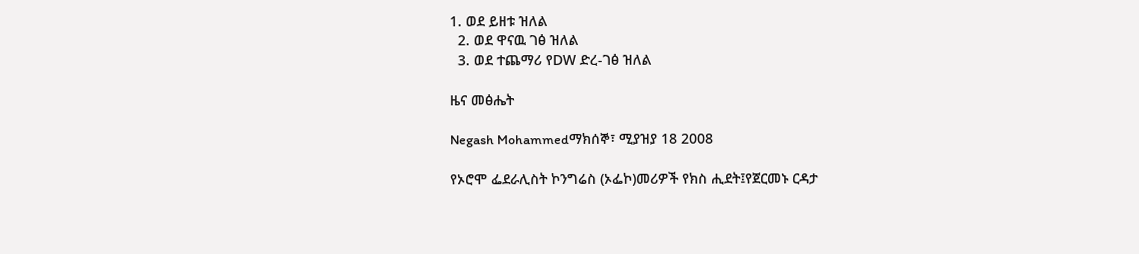1. ወደ ይዘቱ ዝለል
  2. ወደ ዋናዉ ገፅ ዝለል
  3. ወደ ተጨማሪ የDW ድረ-ገፅ ዝለል

ዜና መፅሔት

Negash Mohammedማክሰኞ፣ ሚያዝያ 18 2008

የኦሮሞ ፌደራሊስት ኮንግሬስ (ኦፌኮ)መሪዎች የክስ ሒደት፤የጀርመኑ ርዳታ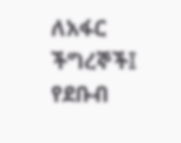ለአፋር ችግረኞች፤ የደቡብ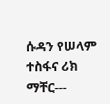ሱዳን የሠላም ተስፋና ሪክ ማቸር---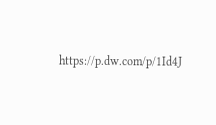https://p.dw.com/p/1Id4J